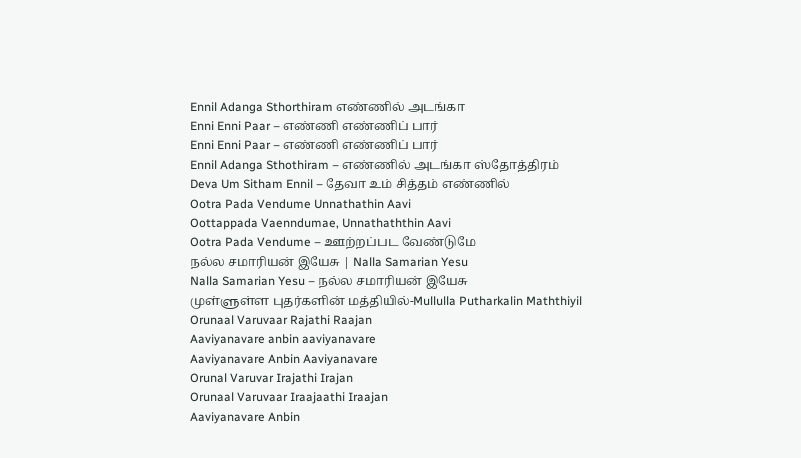Ennil Adanga Sthorthiram எண்ணில் அடங்கா
Enni Enni Paar – எண்ணி எண்ணிப் பார்
Enni Enni Paar – எண்ணி எண்ணிப் பார்
Ennil Adanga Sthothiram – எண்ணில் அடங்கா ஸ்தோத்திரம்
Deva Um Sitham Ennil – தேவா உம் சித்தம் எண்ணில்
Ootra Pada Vendume Unnathathin Aavi
Oottappada Vaenndumae, Unnathaththin Aavi
Ootra Pada Vendume – ஊற்றப்பட வேண்டுமே
நல்ல சமாரியன் இயேசு | Nalla Samarian Yesu
Nalla Samarian Yesu – நல்ல சமாரியன் இயேசு
முள்ளுள்ள புதர்களின் மத்தியில்-Mullulla Putharkalin Maththiyil
Orunaal Varuvaar Rajathi Raajan
Aaviyanavare anbin aaviyanavare
Aaviyanavare Anbin Aaviyanavare
Orunal Varuvar Irajathi Irajan
Orunaal Varuvaar Iraajaathi Iraajan
Aaviyanavare Anbin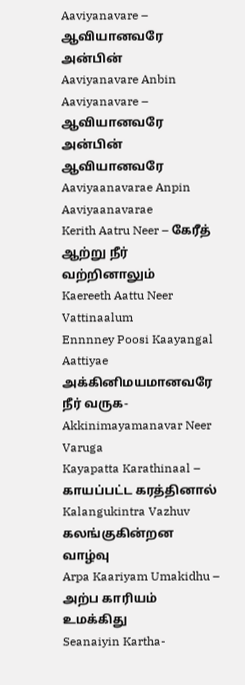Aaviyanavare – ஆவியானவரே அன்பின்
Aaviyanavare Anbin Aaviyanavare – ஆவியானவரே அன்பின் ஆவியானவரே
Aaviyaanavarae Anpin Aaviyaanavarae
Kerith Aatru Neer – கேரீத் ஆற்று நீர் வற்றினாலும்
Kaereeth Aattu Neer Vattinaalum
Ennnney Poosi Kaayangal Aattiyae
அக்கினிமயமானவரே நீர் வருக-Akkinimayamanavar Neer Varuga
Kayapatta Karathinaal – காயப்பட்ட கரத்தினால்
Kalangukintra Vazhuv கலங்குகின்றன வாழ்வு
Arpa Kaariyam Umakidhu – அற்ப காரியம் உமக்கிது
Seanaiyin Kartha-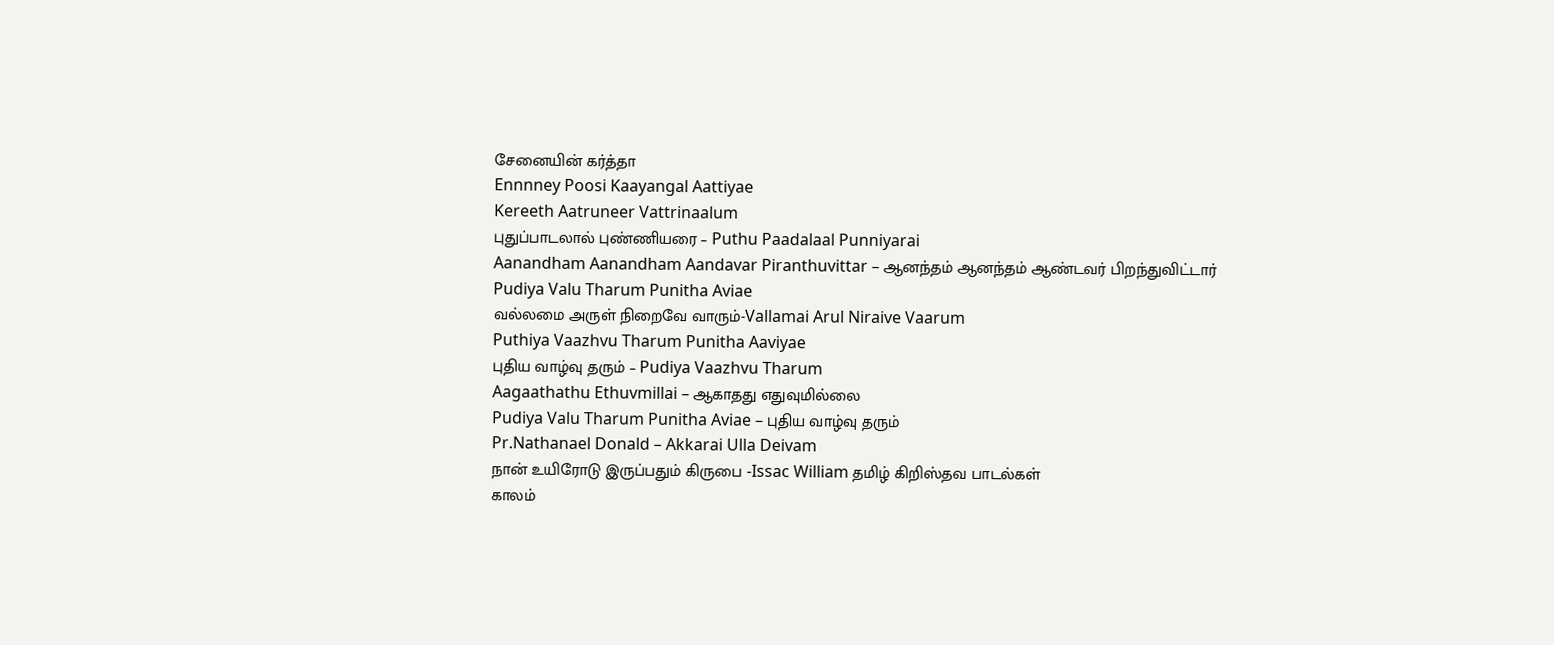சேனையின் கர்த்தா
Ennnney Poosi Kaayangal Aattiyae
Kereeth Aatruneer Vattrinaalum
புதுப்பாடலால் புண்ணியரை – Puthu Paadalaal Punniyarai
Aanandham Aanandham Aandavar Piranthuvittar – ஆனந்தம் ஆனந்தம் ஆண்டவர் பிறந்துவிட்டார்
Pudiya Valu Tharum Punitha Aviae
வல்லமை அருள் நிறைவே வாரும்-Vallamai Arul Niraive Vaarum
Puthiya Vaazhvu Tharum Punitha Aaviyae
புதிய வாழ்வு தரும் – Pudiya Vaazhvu Tharum
Aagaathathu Ethuvmillai – ஆகாதது எதுவுமில்லை
Pudiya Valu Tharum Punitha Aviae – புதிய வாழ்வு தரும்
Pr.Nathanael Donald – Akkarai Ulla Deivam
நான் உயிரோடு இருப்பதும் கிருபை -Issac William தமிழ் கிறிஸ்தவ பாடல்கள்
காலம்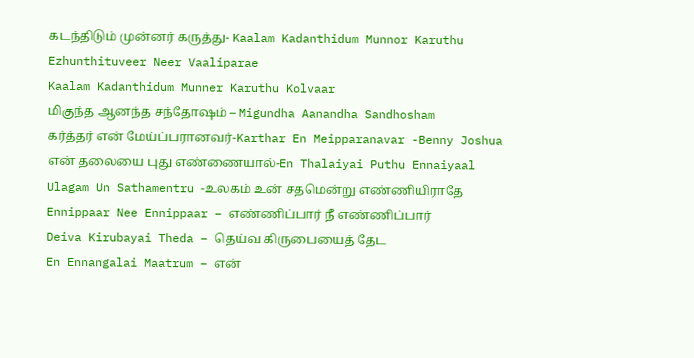கடந்திடும் முன்னர் கருத்து- Kaalam Kadanthidum Munnor Karuthu
Ezhunthituveer Neer Vaaliparae
Kaalam Kadanthidum Munner Karuthu Kolvaar
மிகுந்த ஆனந்த சந்தோஷம் – Migundha Aanandha Sandhosham
கர்த்தர் என் மேய்ப்பரானவர்-Karthar En Meipparanavar -Benny Joshua
என் தலையை புது எண்ணையால்-En Thalaiyai Puthu Ennaiyaal
Ulagam Un Sathamentru -உலகம் உன் சதமென்று எண்ணியிராதே
Ennippaar Nee Ennippaar – எண்ணிப்பார் நீ எண்ணிப்பார்
Deiva Kirubayai Theda – தெய்வ கிருபையைத் தேட
En Ennangalai Maatrum – என்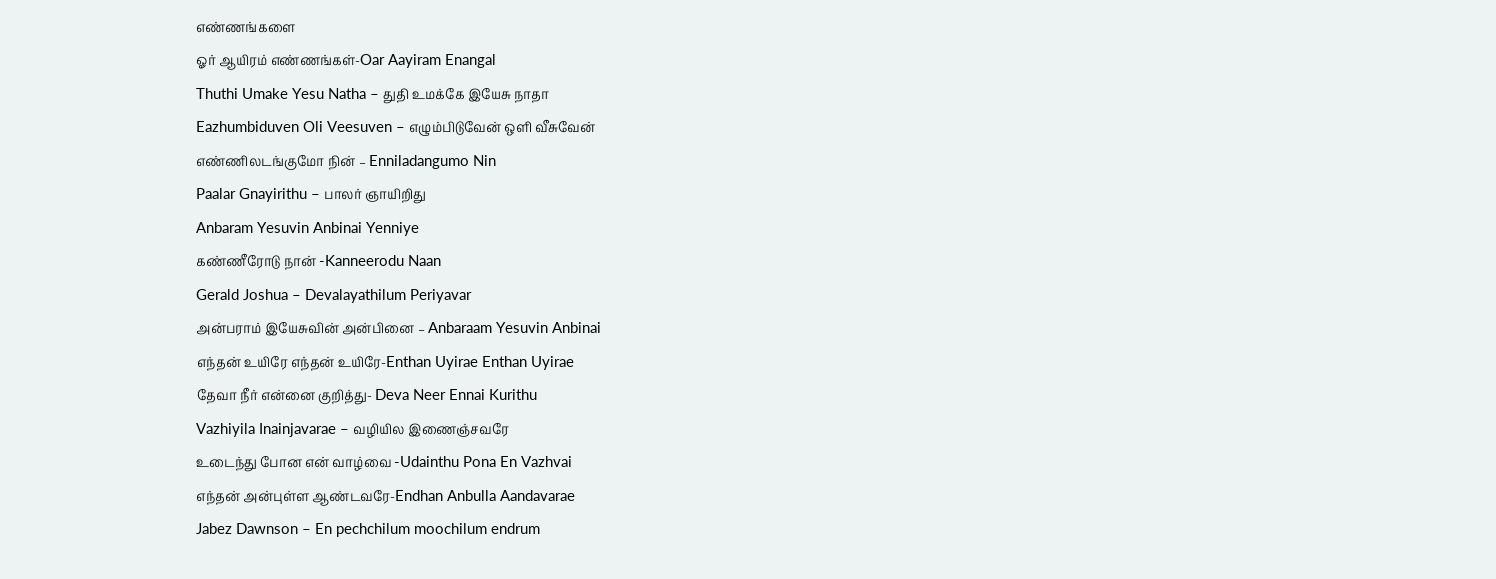எண்ணங்களை
ஓர் ஆயிரம் எண்ணங்கள்-Oar Aayiram Enangal
Thuthi Umake Yesu Natha – துதி உமக்கே இயேசு நாதா
Eazhumbiduven Oli Veesuven – எழும்பிடுவேன் ஒளி வீசுவேன்
எண்ணிலடங்குமோ நின் – Enniladangumo Nin
Paalar Gnayirithu – பாலர் ஞாயிறிது
Anbaram Yesuvin Anbinai Yenniye
கண்ணீரோடு நான் -Kanneerodu Naan
Gerald Joshua – Devalayathilum Periyavar
அன்பராம் இயேசுவின் அன்பினை – Anbaraam Yesuvin Anbinai
எந்தன் உயிரே எந்தன் உயிரே-Enthan Uyirae Enthan Uyirae
தேவா நீர் என்னை குறித்து- Deva Neer Ennai Kurithu
Vazhiyila Inainjavarae – வழியில இணைஞ்சவரே
உடைந்து போன என் வாழ்வை -Udainthu Pona En Vazhvai
எந்தன் அன்புள்ள ஆண்டவரே-Endhan Anbulla Aandavarae
Jabez Dawnson – En pechchilum moochilum endrum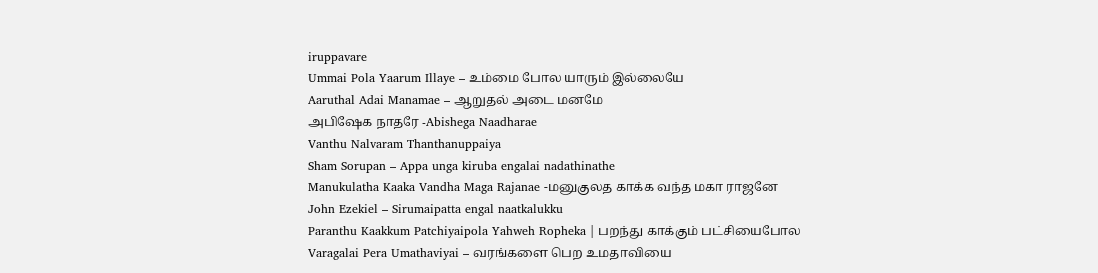iruppavare
Ummai Pola Yaarum Illaye – உம்மை போல யாரும் இல்லையே
Aaruthal Adai Manamae – ஆறுதல் அடை மனமே
அபிஷேக நாதரே -Abishega Naadharae
Vanthu Nalvaram Thanthanuppaiya
Sham Sorupan – Appa unga kiruba engalai nadathinathe
Manukulatha Kaaka Vandha Maga Rajanae -மனுகுலத காக்க வந்த மகா ராஜனே
John Ezekiel – Sirumaipatta engal naatkalukku
Paranthu Kaakkum Patchiyaipola Yahweh Ropheka | பறந்து காக்கும் பட்சியைபோல
Varagalai Pera Umathaviyai – வரங்களை பெற உமதாவியை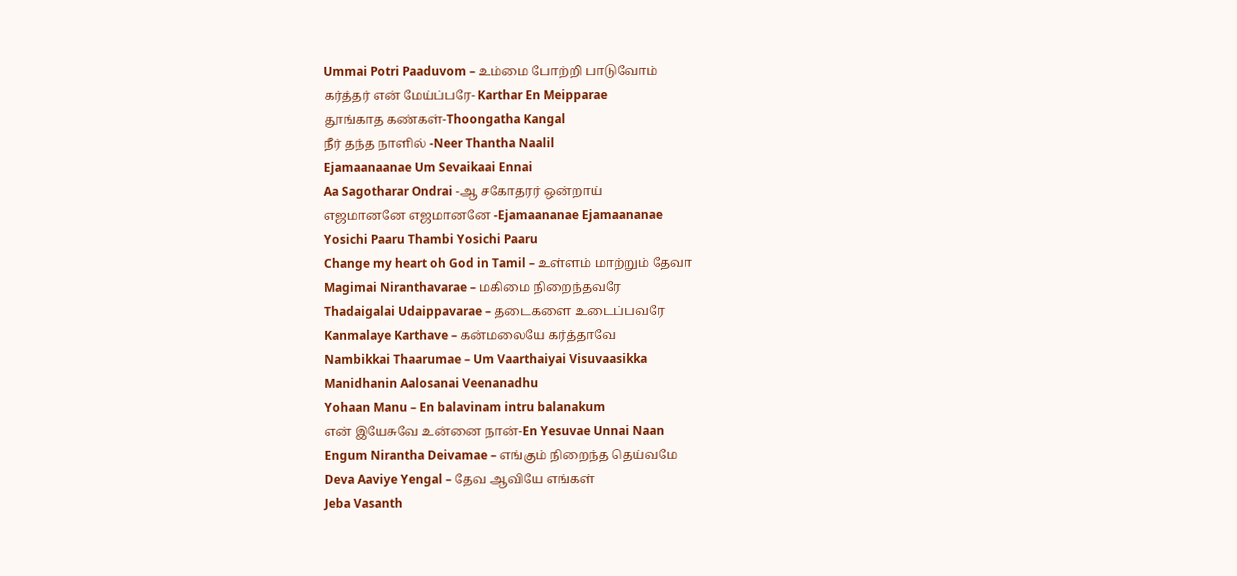Ummai Potri Paaduvom – உம்மை போற்றி பாடுவோம்
கர்த்தர் என் மேய்ப்பரே- Karthar En Meipparae
தூங்காத கண்கள்-Thoongatha Kangal
நீர் தந்த நாளில் -Neer Thantha Naalil
Ejamaanaanae Um Sevaikaai Ennai
Aa Sagotharar Ondrai -ஆ சகோதரர் ஒன்றாய்
எஜமானனே எஜமானனே -Ejamaananae Ejamaananae
Yosichi Paaru Thambi Yosichi Paaru
Change my heart oh God in Tamil – உள்ளம் மாற்றும் தேவா
Magimai Niranthavarae – மகிமை நிறைந்தவரே
Thadaigalai Udaippavarae – தடைகளை உடைப்பவரே
Kanmalaye Karthave – கன்மலையே கர்த்தாவே
Nambikkai Thaarumae – Um Vaarthaiyai Visuvaasikka
Manidhanin Aalosanai Veenanadhu
Yohaan Manu – En balavinam intru balanakum
என் இயேசுவே உன்னை நான்-En Yesuvae Unnai Naan
Engum Nirantha Deivamae – எங்கும் நிறைந்த தெய்வமே
Deva Aaviye Yengal – தேவ ஆவியே எங்கள்
Jeba Vasanth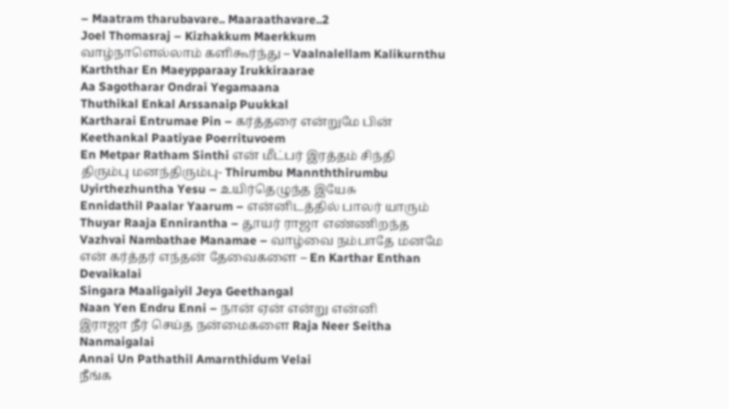– Maatram tharubavare.. Maaraathavare..2
Joel Thomasraj – Kizhakkum Maerkkum
வாழ்நாளெல்லாம் களிகூர்ந்து – Vaalnalellam Kalikurnthu
Karththar En Maeypparaay Irukkiraarae
Aa Sagotharar Ondrai Yegamaana
Thuthikal Enkal Arssanaip Puukkal
Kartharai Entrumae Pin – கர்த்தரை என்றுமே பின்
Keethankal Paatiyae Poerrituvoem
En Metpar Ratham Sinthi என் மீட்பர் இரத்தம் சிந்தி
திரும்பு மனந்திரும்பு- Thirumbu Mannththirumbu
Uyirthezhuntha Yesu – உயிர்தெழுந்த இயேசு
Ennidathil Paalar Yaarum – என்னிடத்தில் பாலர் யாரும்
Thuyar Raaja Ennirantha – தூயர் ராஜா எண்ணிறந்த
Vazhvai Nambathae Manamae – வாழ்வை நம்பாதே மனமே
என் கர்த்தர் எந்தன் தேவைகளை – En Karthar Enthan Devaikalai
Singara Maaligaiyil Jeya Geethangal
Naan Yen Endru Enni – நான் ஏன் என்று என்னி
இராஜா நீர் செய்த நன்மைகளை Raja Neer Seitha Nanmaigalai
Annai Un Pathathil Amarnthidum Velai
நீங்க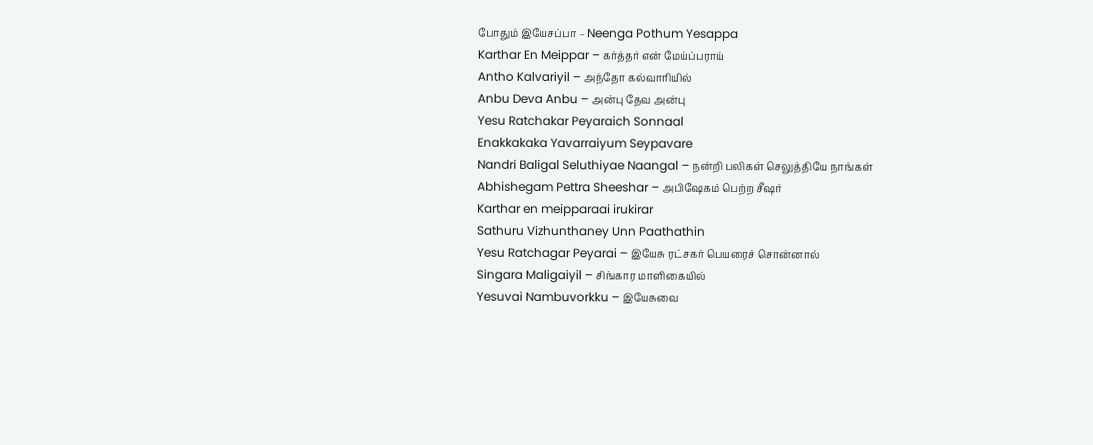போதும் இயேசப்பா – Neenga Pothum Yesappa
Karthar En Meippar – கர்த்தர் என் மேய்ப்பராய்
Antho Kalvariyil – அந்தோ கல்வாரியில்
Anbu Deva Anbu – அன்பு தேவ அன்பு
Yesu Ratchakar Peyaraich Sonnaal
Enakkakaka Yavarraiyum Seypavare
Nandri Baligal Seluthiyae Naangal – நன்றி பலிகள் செலுத்தியே நாங்கள்
Abhishegam Pettra Sheeshar – அபிஷேகம் பெற்ற சீஷர்
Karthar en meipparaai irukirar
Sathuru Vizhunthaney Unn Paathathin
Yesu Ratchagar Peyarai – இயேசு ரட்சகர் பெயரைச் சொன்னால்
Singara Maligaiyil – சிங்கார மாளிகையில்
Yesuvai Nambuvorkku – இயேசுவை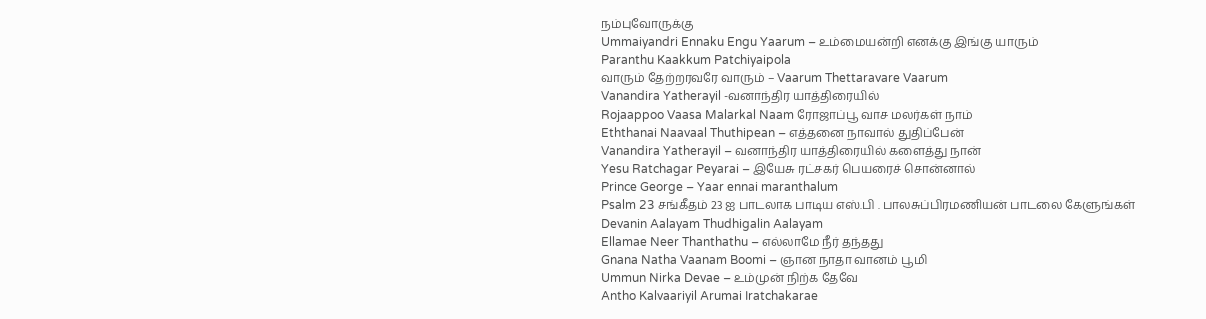நம்புவோருக்கு
Ummaiyandri Ennaku Engu Yaarum – உம்மையன்றி எனக்கு இங்கு யாரும்
Paranthu Kaakkum Patchiyaipola
வாரும் தேற்றரவரே வாரும் – Vaarum Thettaravare Vaarum
Vanandira Yatherayil -வனாந்திர யாத்திரையில்
Rojaappoo Vaasa Malarkal Naam ரோஜாப்பூ வாச மலர்கள் நாம்
Eththanai Naavaal Thuthipean – எத்தனை நாவால் துதிப்பேன்
Vanandira Yatherayil – வனாந்திர யாத்திரையில் களைத்து நான்
Yesu Ratchagar Peyarai – இயேசு ரட்சகர் பெயரைச் சொன்னால்
Prince George – Yaar ennai maranthalum
Psalm 23 சங்கீதம் 23 ஐ பாடலாக பாடிய எஸ்.பி . பாலசுப்பிரமணியன் பாடலை கேளுங்கள்
Devanin Aalayam Thudhigalin Aalayam
Ellamae Neer Thanthathu – எல்லாமே நீர் தந்தது
Gnana Natha Vaanam Boomi – ஞான நாதா வானம் பூமி
Ummun Nirka Devae – உம்முன் நிற்க தேவே
Antho Kalvaariyil Arumai Iratchakarae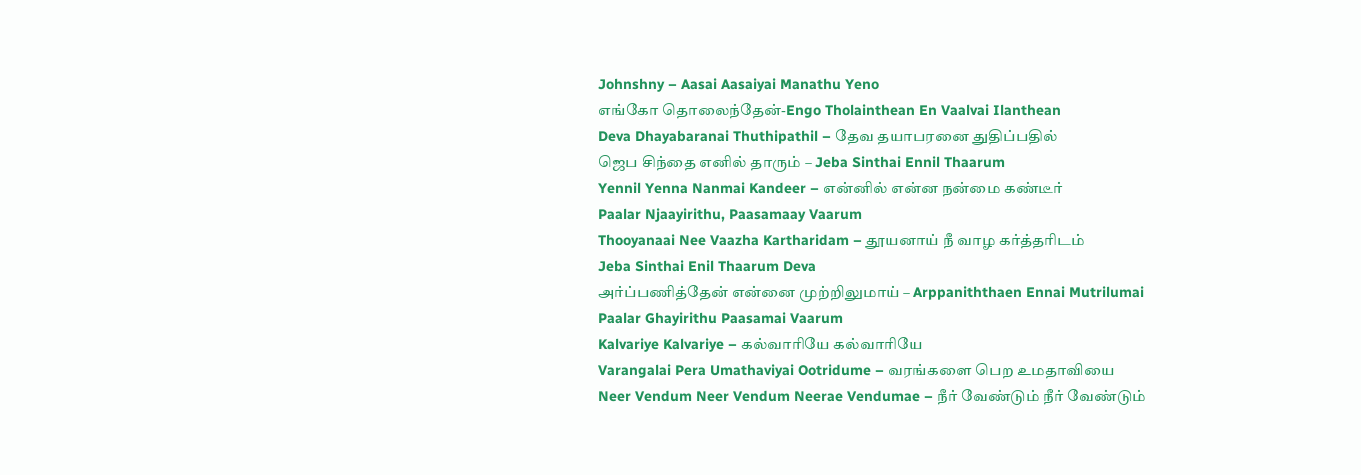Johnshny – Aasai Aasaiyai Manathu Yeno
எங்கோ தொலைந்தேன்-Engo Tholainthean En Vaalvai Ilanthean
Deva Dhayabaranai Thuthipathil – தேவ தயாபரனை துதிப்பதில்
ஜெப சிந்தை எனில் தாரும் – Jeba Sinthai Ennil Thaarum
Yennil Yenna Nanmai Kandeer – என்னில் என்ன நன்மை கண்டீர்
Paalar Njaayirithu, Paasamaay Vaarum
Thooyanaai Nee Vaazha Kartharidam – தூயனாய் நீ வாழ கர்த்தரிடம்
Jeba Sinthai Enil Thaarum Deva
அர்ப்பணித்தேன் என்னை முற்றிலுமாய் – Arppaniththaen Ennai Mutrilumai
Paalar Ghayirithu Paasamai Vaarum
Kalvariye Kalvariye – கல்வாரியே கல்வாரியே
Varangalai Pera Umathaviyai Ootridume – வரங்களை பெற உமதாவியை
Neer Vendum Neer Vendum Neerae Vendumae – நீர் வேண்டும் நீர் வேண்டும்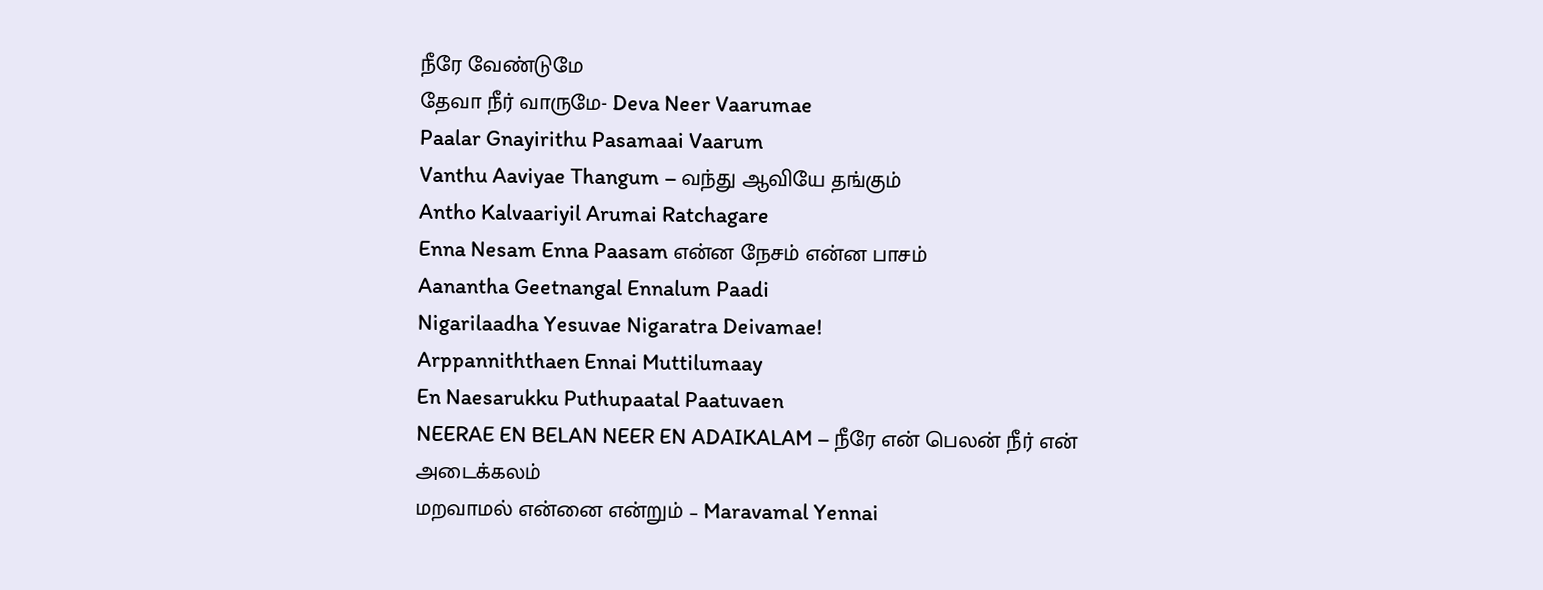நீரே வேண்டுமே
தேவா நீர் வாருமே- Deva Neer Vaarumae
Paalar Gnayirithu Pasamaai Vaarum
Vanthu Aaviyae Thangum – வந்து ஆவியே தங்கும்
Antho Kalvaariyil Arumai Ratchagare
Enna Nesam Enna Paasam என்ன நேசம் என்ன பாசம்
Aanantha Geetnangal Ennalum Paadi
Nigarilaadha Yesuvae Nigaratra Deivamae!
Arppanniththaen Ennai Muttilumaay
En Naesarukku Puthupaatal Paatuvaen
NEERAE EN BELAN NEER EN ADAIKALAM – நீரே என் பெலன் நீர் என் அடைக்கலம்
மறவாமல் என்னை என்றும் – Maravamal Yennai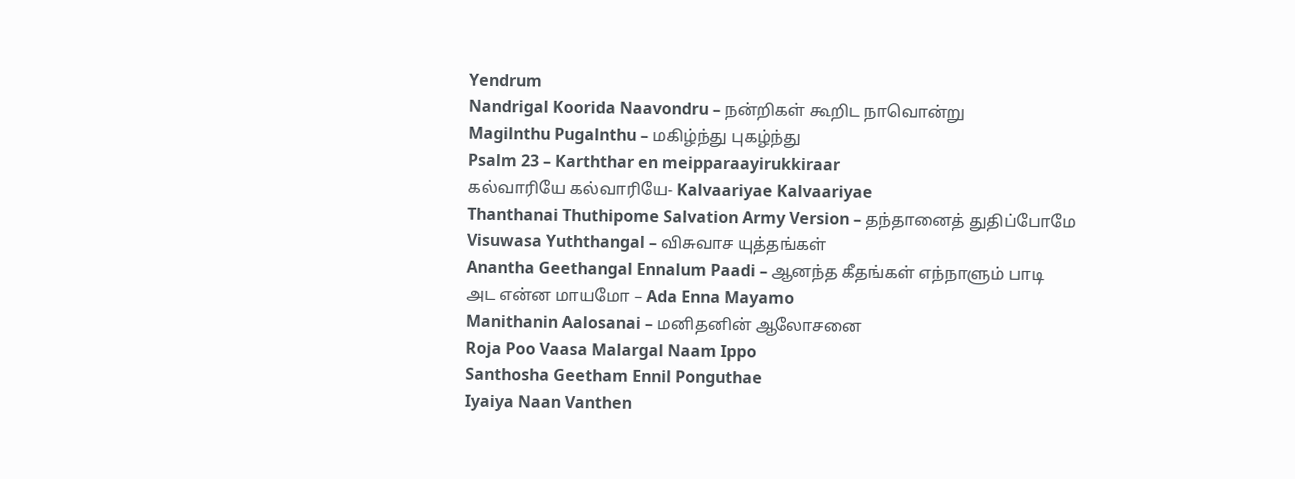Yendrum
Nandrigal Koorida Naavondru – நன்றிகள் கூறிட நாவொன்று
Magilnthu Pugalnthu – மகிழ்ந்து புகழ்ந்து
Psalm 23 – Karththar en meipparaayirukkiraar
கல்வாரியே கல்வாரியே- Kalvaariyae Kalvaariyae
Thanthanai Thuthipome Salvation Army Version – தந்தானைத் துதிப்போமே
Visuwasa Yuththangal – விசுவாச யுத்தங்கள்
Anantha Geethangal Ennalum Paadi – ஆனந்த கீதங்கள் எந்நாளும் பாடி
அட என்ன மாயமோ – Ada Enna Mayamo
Manithanin Aalosanai – மனிதனின் ஆலோசனை
Roja Poo Vaasa Malargal Naam Ippo
Santhosha Geetham Ennil Ponguthae
Iyaiya Naan Vanthen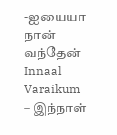-ஐயையா நான் வந்தேன்
Innaal Varaikum – இந்நாள்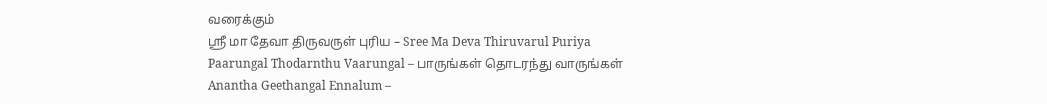வரைக்கும்
ஸ்ரீ மா தேவா திருவருள் புரிய – Sree Ma Deva Thiruvarul Puriya
Paarungal Thodarnthu Vaarungal – பாருங்கள் தொடரந்து வாருங்கள்
Anantha Geethangal Ennalum –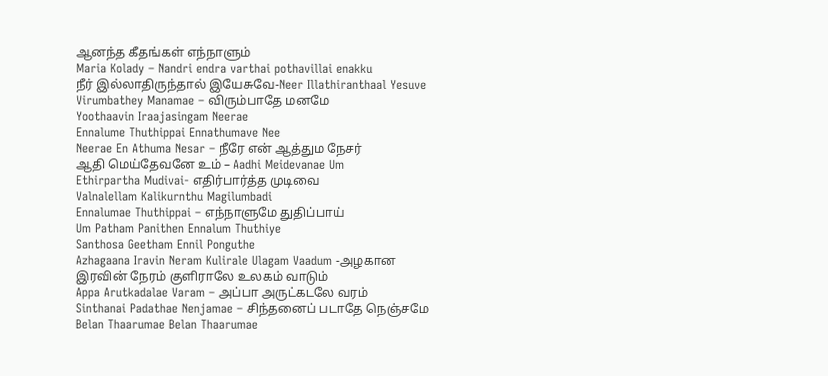ஆனந்த கீதங்கள் எந்நாளும்
Maria Kolady – Nandri endra varthai pothavillai enakku
நீர் இல்லாதிருந்தால் இயேசுவே-Neer Illathiranthaal Yesuve
Virumbathey Manamae – விரும்பாதே மனமே
Yoothaavin Iraajasingam Neerae
Ennalume Thuthippai Ennathumave Nee
Neerae En Athuma Nesar – நீரே என் ஆத்தும நேசர்
ஆதி மெய்தேவனே உம் – Aadhi Meidevanae Um
Ethirpartha Mudivai- எதிர்பார்த்த முடிவை
Valnalellam Kalikurnthu Magilumbadi
Ennalumae Thuthippai – எந்நாளுமே துதிப்பாய்
Um Patham Panithen Ennalum Thuthiye
Santhosa Geetham Ennil Ponguthe
Azhagaana Iravin Neram Kulirale Ulagam Vaadum -அழகான இரவின் நேரம் குளிராலே உலகம் வாடும்
Appa Arutkadalae Varam – அப்பா அருட்கடலே வரம்
Sinthanai Padathae Nenjamae – சிந்தனைப் படாதே நெஞ்சமே
Belan Thaarumae Belan Thaarumae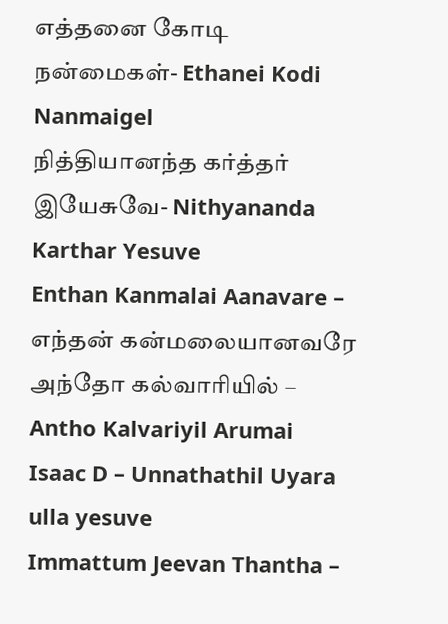எத்தனை கோடி நன்மைகள்- Ethanei Kodi Nanmaigel
நித்தியானந்த கர்த்தர் இயேசுவே- Nithyananda Karthar Yesuve
Enthan Kanmalai Aanavare – எந்தன் கன்மலையானவரே
அந்தோ கல்வாரியில் – Antho Kalvariyil Arumai
Isaac D – Unnathathil Uyara ulla yesuve
Immattum Jeevan Thantha –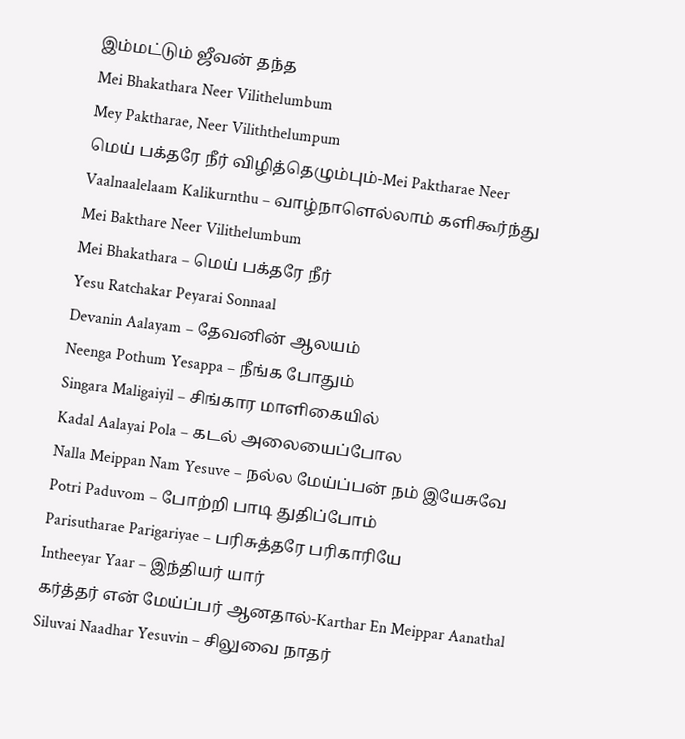இம்மட்டும் ஜீவன் தந்த
Mei Bhakathara Neer Vilithelumbum
Mey Paktharae, Neer Viliththelumpum
மெய் பக்தரே நீர் விழித்தெழும்பும்-Mei Paktharae Neer
Vaalnaalelaam Kalikurnthu – வாழ்நாளெல்லாம் களிகூர்ந்து
Mei Bakthare Neer Vilithelumbum
Mei Bhakathara – மெய் பக்தரே நீர்
Yesu Ratchakar Peyarai Sonnaal
Devanin Aalayam – தேவனின் ஆலயம்
Neenga Pothum Yesappa – நீங்க போதும்
Singara Maligaiyil – சிங்கார மாளிகையில்
Kadal Aalayai Pola – கடல் அலையைப்போல
Nalla Meippan Nam Yesuve – நல்ல மேய்ப்பன் நம் இயேசுவே
Potri Paduvom – போற்றி பாடி துதிப்போம்
Parisutharae Parigariyae – பரிசுத்தரே பரிகாரியே
Intheeyar Yaar – இந்தியர் யார்
கர்த்தர் என் மேய்ப்பர் ஆனதால்-Karthar En Meippar Aanathal
Siluvai Naadhar Yesuvin – சிலுவை நாதர்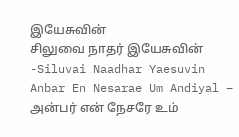இயேசுவின்
சிலுவை நாதர் இயேசுவின் -Siluvai Naadhar Yaesuvin
Anbar En Nesarae Um Andiyal – அன்பர் என் நேசரே உம்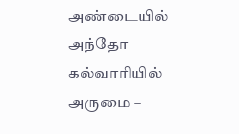அண்டையில்
அந்தோ கல்வாரியில் அருமை –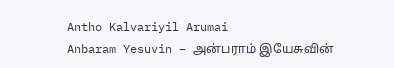Antho Kalvariyil Arumai
Anbaram Yesuvin – அன்பராம் இயேசுவின்